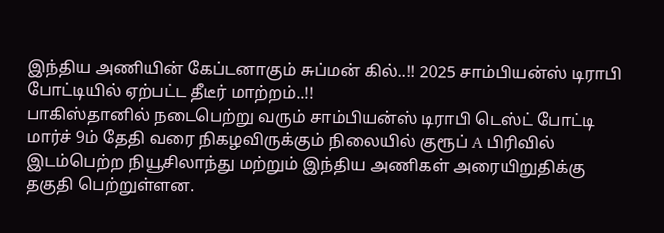இந்திய அணியின் கேப்டனாகும் சுப்மன் கில்..!! 2025 சாம்பியன்ஸ் டிராபி போட்டியில் ஏற்பட்ட தீடீர் மாற்றம்..!!
பாகிஸ்தானில் நடைபெற்று வரும் சாம்பியன்ஸ் டிராபி டெஸ்ட் போட்டி மார்ச் 9ம் தேதி வரை நிகழவிருக்கும் நிலையில் குரூப் A பிரிவில் இடம்பெற்ற நியூசிலாந்து மற்றும் இந்திய அணிகள் அரையிறுதிக்கு தகுதி பெற்றுள்ளன.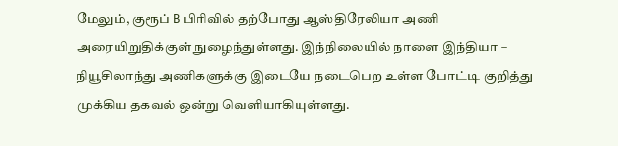மேலும், குரூப் B பிரிவில் தற்போது ஆஸ்திரேலியா அணி அரையிறுதிக்குள் நுழைந்துள்ளது. இந்நிலையில் நாளை இந்தியா – நியூசிலாந்து அணிகளுக்கு இடையே நடைபெற உள்ள போட்டி குறித்து முக்கிய தகவல் ஒன்று வெளியாகியுள்ளது.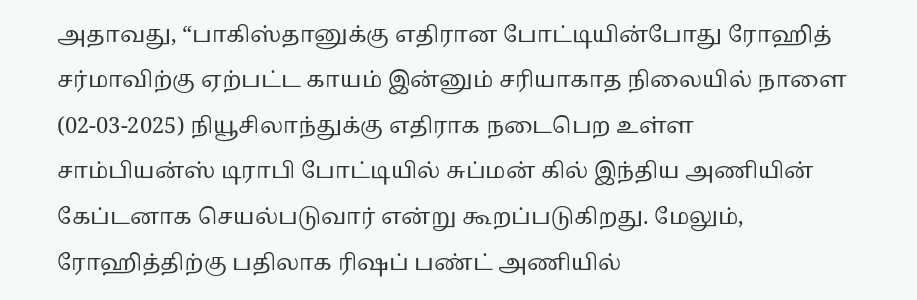அதாவது, “பாகிஸ்தானுக்கு எதிரான போட்டியின்போது ரோஹித் சர்மாவிற்கு ஏற்பட்ட காயம் இன்னும் சரியாகாத நிலையில் நாளை (02-03-2025) நியூசிலாந்துக்கு எதிராக நடைபெற உள்ள சாம்பியன்ஸ் டிராபி போட்டியில் சுப்மன் கில் இந்திய அணியின் கேப்டனாக செயல்படுவார் என்று கூறப்படுகிறது. மேலும், ரோஹித்திற்கு பதிலாக ரிஷப் பண்ட் அணியில்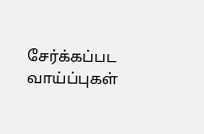சேர்க்கப்பட வாய்ப்புகள்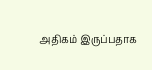அதிகம் இருப்பதாக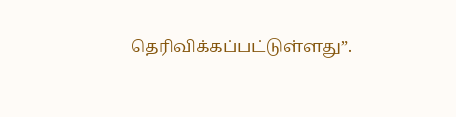தெரிவிக்கப்பட்டுள்ளது”.